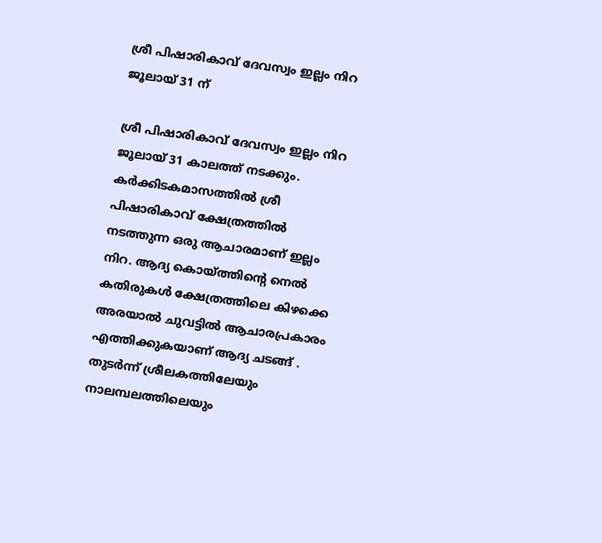ശ്രീ പിഷാരികാവ് ദേവസ്വം ഇല്ലം നിറ ജൂലായ് 31 ന്

ശ്രീ പിഷാരികാവ് ദേവസ്വം ഇല്ലം നിറ ജൂലായ് 31 കാലത്ത് നടക്കും. കർക്കിടകമാസത്തിൽ ശ്രീ പിഷാരികാവ് ക്ഷേത്രത്തിൽ നടത്തുന്ന ഒരു ആചാരമാണ് ഇല്ലം നിറ. ആദ്യ കൊയ്ത്തിൻ്റെ നെൽ കതിരുകൾ ക്ഷേത്രത്തിലെ കിഴക്കെ അരയാൽ ചുവട്ടിൽ ആചാരപ്രകാരം എത്തിക്കുകയാണ് ആദ്യ ചടങ്ങ് . തുടർന്ന് ശ്രീലകത്തിലേയും നാലമ്പലത്തിലെയും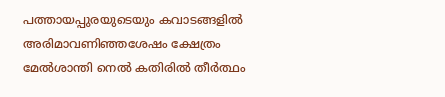പത്തായപ്പുരയുടെയും കവാടങ്ങളിൽ അരിമാവണിഞ്ഞശേഷം ക്ഷേത്രം മേൽശാന്തി നെൽ കതിരിൽ തീർത്ഥം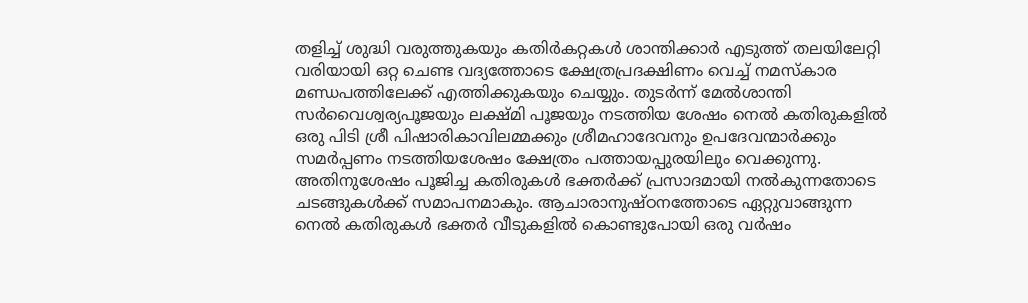തളിച്ച് ശുദ്ധി വരുത്തുകയും കതിർകറ്റകൾ ശാന്തിക്കാർ എടുത്ത് തലയിലേറ്റി വരിയായി ഒറ്റ ചെണ്ട വദ്യത്തോടെ ക്ഷേത്രപ്രദക്ഷിണം വെച്ച് നമസ്‌കാര മണ്ഡപത്തിലേക്ക് എത്തിക്കുകയും ചെയ്യും. തുടർന്ന് മേൽശാന്തി സർവൈശ്വര്യപൂജയും ലക്ഷ്മി പൂജയും നടത്തിയ ശേഷം നെൽ കതിരുകളിൽ ഒരു പിടി ശ്രീ പിഷാരികാവിലമ്മക്കും ശ്രീമഹാദേവനും ഉപദേവന്മാർക്കും സമർപ്പണം നടത്തിയശേഷം ക്ഷേത്രം പത്തായപ്പുരയിലും വെക്കുന്നു. അതിനുശേഷം പൂജിച്ച കതിരുകൾ ഭക്തർക്ക് പ്രസാദമായി നൽകുന്നതോടെ ചടങ്ങുകൾക്ക് സമാപനമാകും. ആചാരാനുഷ്‌ഠനത്തോടെ ഏറ്റുവാങ്ങുന്ന നെൽ കതിരുകൾ ഭക്തർ വീടുകളിൽ കൊണ്ടുപോയി ഒരു വർഷം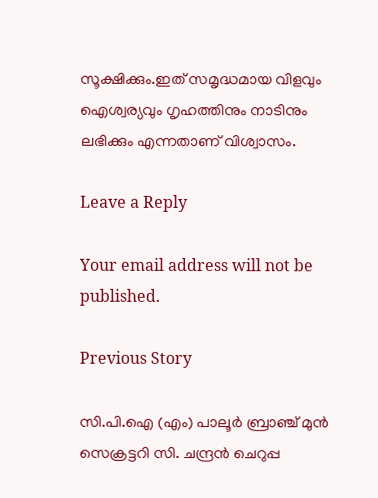സൂക്ഷിക്കും.ഇത് സമൃദ്ധമായ വിളവും ഐശ്വര്യവും ഗൃഹത്തിനും നാടിനും ലഭിക്കും എന്നതാണ് വിശ്വാസം.

Leave a Reply

Your email address will not be published.

Previous Story

സി.പി.ഐ (എം) പാലൂർ ബ്രാഞ്ച് മുൻ സെക്രട്ടറി സി. ചന്ദ്രൻ ചെറുപ്പ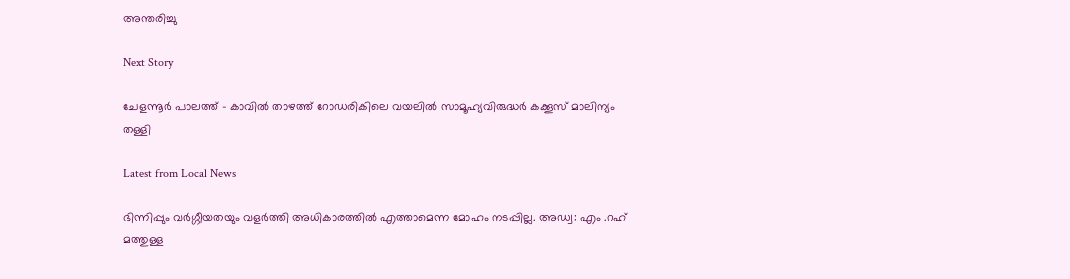അന്തരിച്ചു

Next Story

ചേളന്നൂർ പാലത്ത് – കാവിൽ താഴത്ത് റോഡരികിലെ വയലിൽ സാമൂഹ്യവിരുദ്ധർ കക്കൂസ് മാലിന്യം തള്ളി

Latest from Local News

ഭിന്നിപ്പും വർഗ്ഗീയതയും വളർത്തി അധികാരത്തിൽ എത്താമെന്ന മോഹം നടപ്പില്ല. അഡ്വ: എം .റഹ് മത്തുള്ള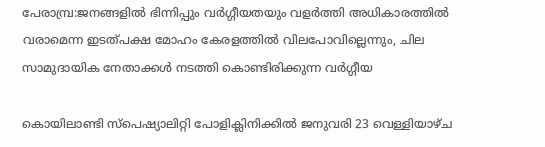പേരാമ്പ്ര:ജനങ്ങളിൽ ഭിന്നിപ്പും വർഗ്ഗീയതയും വളർത്തി അധികാരത്തിൽ വരാമെന്ന ഇടത്പക്ഷ മോഹം കേരളത്തിൽ വിലപോവില്ലെന്നും, ചില സാമുദായിക നേതാക്കൾ നടത്തി കൊണ്ടിരിക്കുന്ന വർഗ്ഗീയ

കൊയിലാണ്ടി സ്പെഷ്യാലിറ്റി പോളിക്ലിനിക്കിൽ ജനുവരി 23 വെള്ളിയാഴ്ച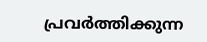പ്രവർത്തിക്കുന്ന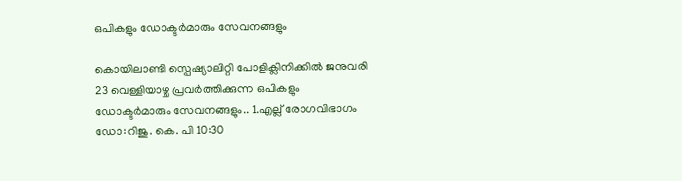ഒപികളും ഡോക്ടർമാരും സേവനങ്ങളും

കൊയിലാണ്ടി സ്പെഷ്യാലിറ്റി പോളിക്ലിനിക്കിൽ ജനുവരി 23 വെള്ളിയാഴ്ച പ്രവർത്തിക്കുന്ന ഒപികളും ഡോക്ടർമാരും സേവനങ്ങളും.. 1.എല്ല് രോഗവിഭാഗം ഡോ:റിജു. കെ. പി 10:30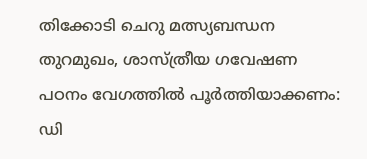തിക്കോടി ചെറു മത്സ്യബന്ധന തുറമുഖം, ശാസ്ത്രീയ ഗവേഷണ പഠനം വേഗത്തില്‍ പൂര്‍ത്തിയാക്കണം: ഡി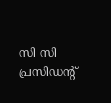സി സി പ്രസിഡന്റ്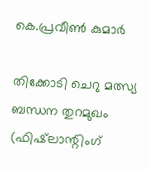കെ.പ്രവീണ്‍ കുമാര്‍

തിക്കോടി ചെറു മത്സ്യ ബന്ധന തുറമുഖം (ഫിഷ്‌ലാന്റിംഗ്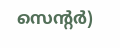സെന്റര്‍)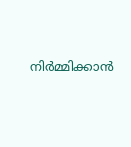നിര്‍മ്മിക്കാന്‍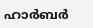ഹാര്‍ബര്‍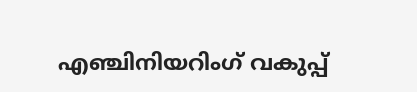എഞ്ചിനിയറിംഗ് വകുപ്പ്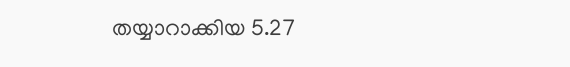തയ്യാറാക്കിയ 5.27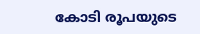കോടി രൂപയുടെ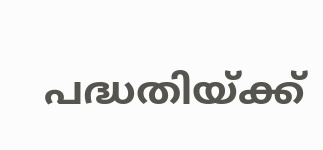പദ്ധതിയ്ക്ക്